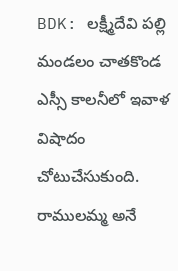BDK: లక్ష్మీదేవి పల్లి మండలం చాతకొండ ఎస్సీ కాలనీలో ఇవాళ విషాదం చోటుచేసుకుంది. రాములమ్మ అనే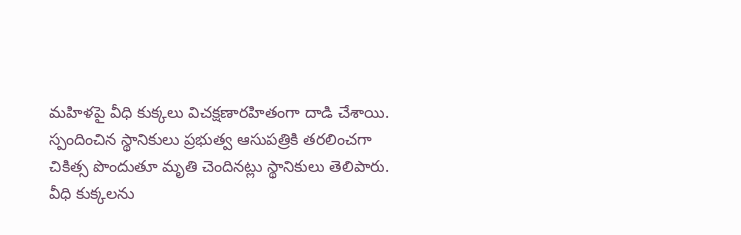మహిళపై వీధి కుక్కలు విచక్షణారహితంగా దాడి చేశాయి. స్పందించిన స్థానికులు ప్రభుత్వ ఆసుపత్రికి తరలించగా చికిత్స పొందుతూ మృతి చెందినట్లు స్థానికులు తెలిపారు. వీధి కుక్కలను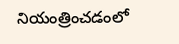నియంత్రించడంలో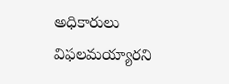అధికారులు విఫలమయ్యారని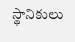స్థానికులు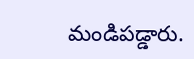మండిపడ్డారు.